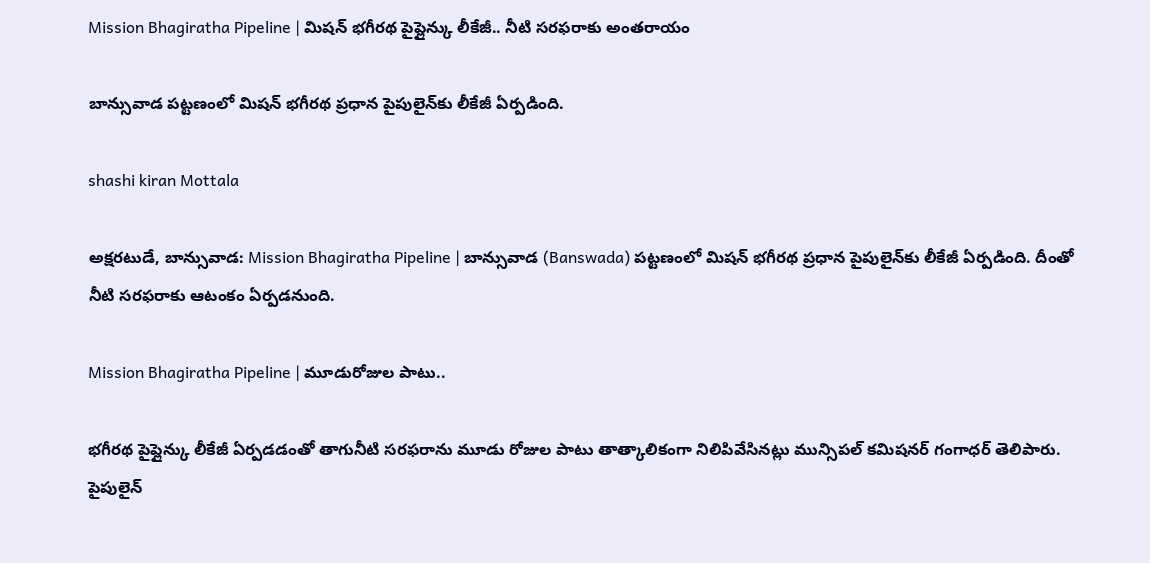Mission Bhagiratha Pipeline | మిషన్ భగీరథ పైప్లైన్కు లీకేజీ.. నీటి సరఫరాకు అంతరాయం

బాన్సువాడ పట్టణంలో మిషన్ భగీరథ ప్రధాన పైపులైన్‌కు లీకేజీ ఏర్పడింది.

shashi kiran Mottala

అక్షరటుడే, బాన్సువాడ: Mission Bhagiratha Pipeline | బాన్సువాడ (Banswada) పట్టణంలో మిషన్ భగీరథ ప్రధాన పైపులైన్‌కు లీకేజీ ఏర్పడింది. దీంతో నీటి సరఫరాకు ఆటంకం ఏర్పడనుంది.

Mission Bhagiratha Pipeline | మూడురోజుల పాటు..

భగీరథ పైప్లైన్కు లీకేజీ ఏర్పడడంతో తాగునీటి సరఫరాను మూడు రోజుల పాటు తాత్కాలికంగా నిలిపివేసినట్లు మున్సిపల్ కమిషనర్ గంగాధర్ తెలిపారు. పైపులైన్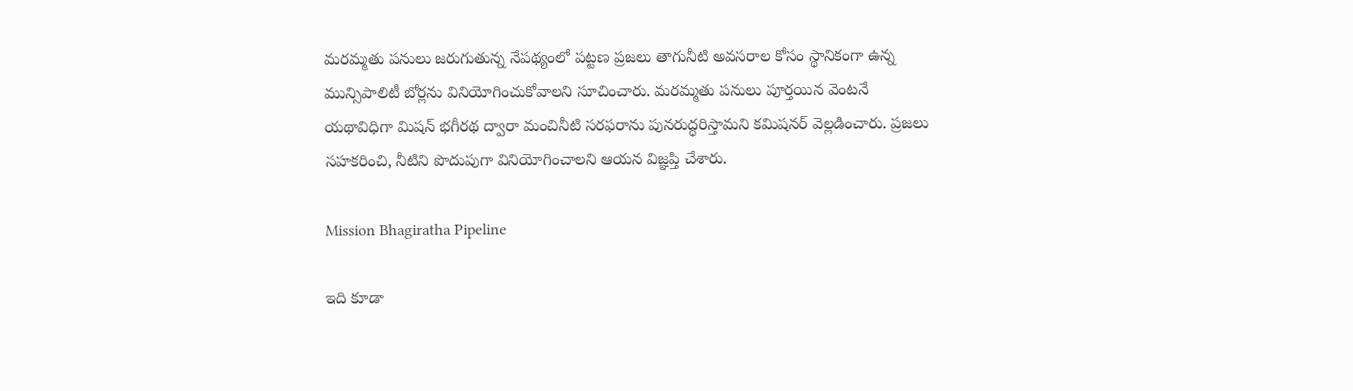మరమ్మతు పనులు జరుగుతున్న నేపథ్యంలో పట్టణ ప్రజలు తాగునీటి అవసరాల కోసం స్థానికంగా ఉన్న మున్సిపాలిటీ బోర్లను వినియోగించుకోవాలని సూచించారు. మరమ్మతు పనులు పూర్తయిన వెంటనే యథావిధిగా మిషన్ భగీరథ ద్వారా మంచినీటి సరఫరాను పునరుద్ధరిస్తామని కమిషనర్ వెల్లడించారు. ప్రజలు సహకరించి, నీటిని పొదుపుగా వినియోగించాలని ఆయన విజ్ఞప్తి చేశారు.

Mission Bhagiratha Pipeline

ఇది కూడా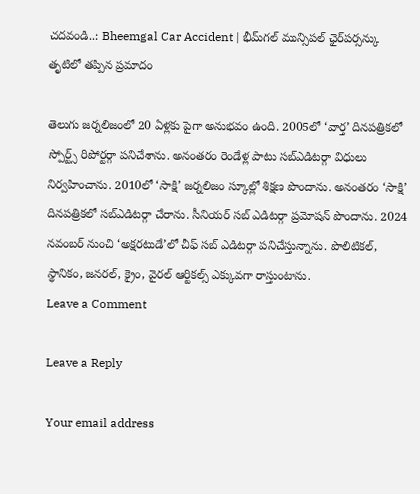చదవండి..: Bheemgal Car Accident | భీమ్‌గల్‌ మున్సిపల్‌ ఛైర్‌పర్సన్కు తృటిలో తప్పిన ప్రమాదం

తెలుగు జర్నలిజంలో 20 ఏళ్లకు పైగా అనుభవం ఉంది. 2005లో ‘వార్త’ దినపత్రికలో స్పోర్ట్స్ రిపోర్టర్గా పనిచేశాను. అనంతరం రెండేళ్ల పాటు సబ్ఎడిటర్గా విధులు నిర్వహించాను. 2010లో ‘సాక్షి’ జర్నలిజం స్కూల్లో శిక్షణ పొందాను. అనంతరం ‘సాక్షి’ దినపత్రికలో సబ్ఎడిటర్గా చేరాను. సీనియర్ సబ్ ఎడిటర్గా ప్రమోషన్ పొందాను. 2024 నవంబర్ నుంచి ‘అక్షరటుడే’లో చీఫ్ సబ్ ఎడిటర్గా పనిచేస్తున్నాను. పొలిటికల్, స్థానికం, జనరల్, క్రైం, వైరల్ ఆర్టికల్స్ ఎక్కువగా రాస్తుంటాను.
Leave a Comment

Leave a Reply

Your email address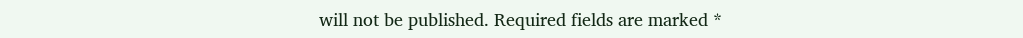will not be published. Required fields are marked *